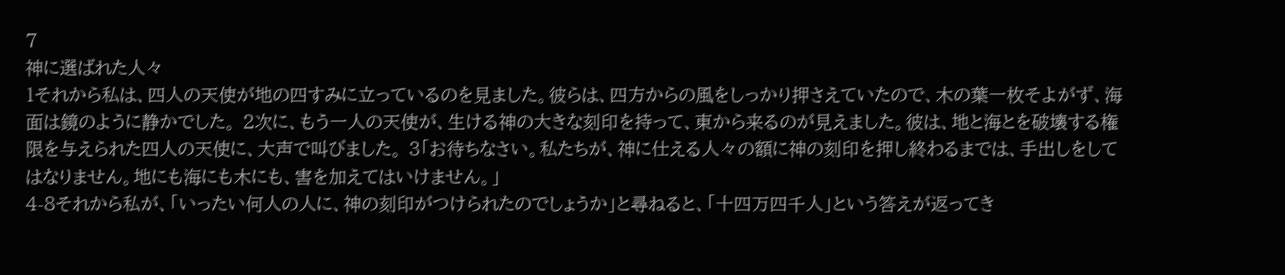7
神に選ばれた人々
1それから私は、四人の天使が地の四すみに立っているのを見ました。彼らは、四方からの風をしっかり押さえていたので、木の葉一枚そよがず、海面は鏡のように静かでした。 2次に、もう一人の天使が、生ける神の大きな刻印を持って、東から来るのが見えました。彼は、地と海とを破壊する権限を与えられた四人の天使に、大声で叫びました。 3「お待ちなさい。私たちが、神に仕える人々の額に神の刻印を押し終わるまでは、手出しをしてはなりません。地にも海にも木にも、害を加えてはいけません。」
4-8それから私が、「いったい何人の人に、神の刻印がつけられたのでしょうか」と尋ねると、「十四万四千人」という答えが返ってき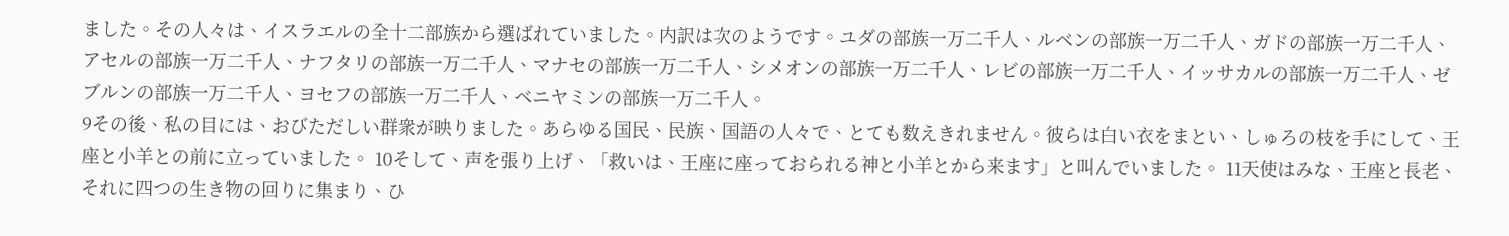ました。その人々は、イスラエルの全十二部族から選ばれていました。内訳は次のようです。ユダの部族一万二千人、ルベンの部族一万二千人、ガドの部族一万二千人、アセルの部族一万二千人、ナフタリの部族一万二千人、マナセの部族一万二千人、シメオンの部族一万二千人、レビの部族一万二千人、イッサカルの部族一万二千人、ゼブルンの部族一万二千人、ヨセフの部族一万二千人、ベニヤミンの部族一万二千人。
9その後、私の目には、おびただしい群衆が映りました。あらゆる国民、民族、国語の人々で、とても数えきれません。彼らは白い衣をまとい、しゅろの枝を手にして、王座と小羊との前に立っていました。 10そして、声を張り上げ、「救いは、王座に座っておられる神と小羊とから来ます」と叫んでいました。 11天使はみな、王座と長老、それに四つの生き物の回りに集まり、ひ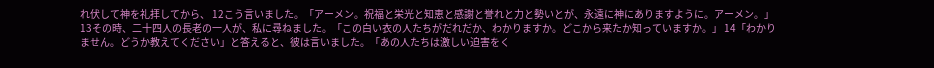れ伏して神を礼拝してから、 12こう言いました。「アーメン。祝福と栄光と知恵と感謝と誉れと力と勢いとが、永遠に神にありますように。アーメン。」
13その時、二十四人の長老の一人が、私に尋ねました。「この白い衣の人たちがだれだか、わかりますか。どこから来たか知っていますか。」 14「わかりません。どうか教えてください」と答えると、彼は言いました。「あの人たちは激しい迫害をく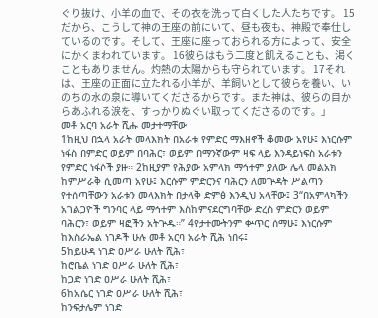ぐり抜け、小羊の血で、その衣を洗って白くした人たちです。 15だから、こうして神の王座の前にいて、昼も夜も、神殿で奉仕しているのです。そして、王座に座っておられる方によって、安全にかくまわれています。 16彼らはもう二度と飢えることも、渇くこともありません。灼熱の太陽からも守られています。 17それは、王座の正面に立たれる小羊が、羊飼いとして彼らを養い、いのちの水の泉に導いてくださるからです。また神は、彼らの目からあふれる涙を、すっかりぬぐい取ってくださるのです。」
መቶ አርባ አራት ሺሑ መታተማቸው
1ከዚህ በኋላ አራት መላእክት በአራቱ የምድር ማእዘኖች ቆመው አየሁ፤ እነርሱም ነፋስ በምድር ወይም በባሕር፣ ወይም በማንኛውም ዛፍ ላይ እንዳይነፍስ አራቱን የምድር ነፋሶች ያዙ። 2ከዚያም የሕያው አምላክ ማኅተም ያለው ሌላ መልአክ ከምሥራቅ ሲመጣ አየሁ፤ እርሱም ምድርንና ባሕርን ለመጕዳት ሥልጣን የተሰጣቸውን አራቱን መላእክት በታላቅ ድምፅ እንዲህ አላቸው፤ 3“በአምላካችን አገልጋዮች ግንባር ላይ ማኅተም እስከምናደርግባቸው ድረስ ምድርን ወይም ባሕርን፣ ወይም ዛፎችን አትጕዱ።” 4የታተሙትንም ቍጥር ሰማሁ፤ እነርሱም ከእስራኤል ነገዶች ሁሉ መቶ አርባ አራት ሺሕ ነበሩ፤
5ከይሁዳ ነገድ ዐሥራ ሁለት ሺሕ፣
ከሮቤል ነገድ ዐሥራ ሁለት ሺሕ፣
ከጋድ ነገድ ዐሥራ ሁለት ሺሕ፣
6ከአሴር ነገድ ዐሥራ ሁለት ሺሕ፣
ከንፍታሌም ነገድ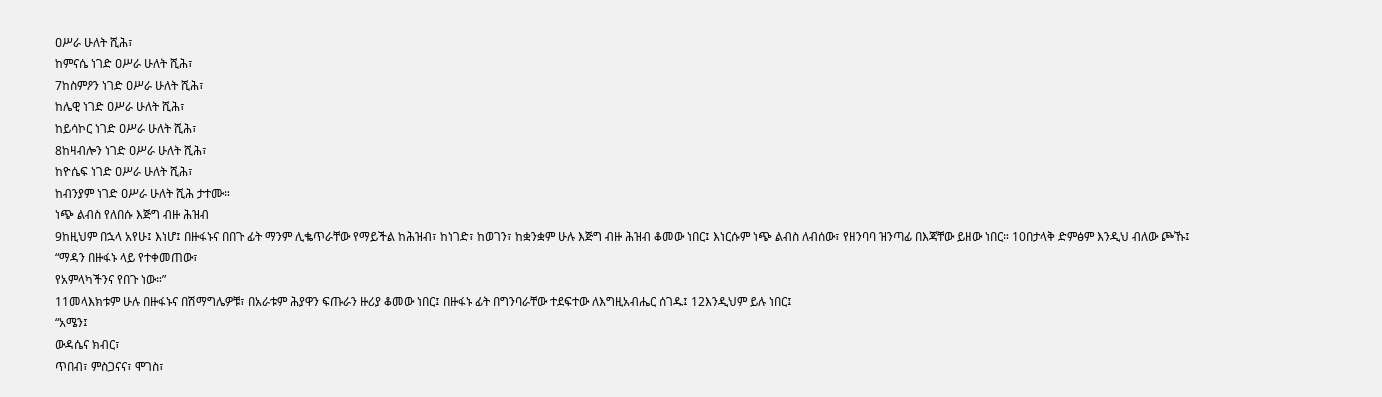ዐሥራ ሁለት ሺሕ፣
ከምናሴ ነገድ ዐሥራ ሁለት ሺሕ፣
7ከስምዖን ነገድ ዐሥራ ሁለት ሺሕ፣
ከሌዊ ነገድ ዐሥራ ሁለት ሺሕ፣
ከይሳኮር ነገድ ዐሥራ ሁለት ሺሕ፣
8ከዛብሎን ነገድ ዐሥራ ሁለት ሺሕ፣
ከዮሴፍ ነገድ ዐሥራ ሁለት ሺሕ፣
ከብንያም ነገድ ዐሥራ ሁለት ሺሕ ታተሙ።
ነጭ ልብስ የለበሱ እጅግ ብዙ ሕዝብ
9ከዚህም በኋላ አየሁ፤ እነሆ፤ በዙፋኑና በበጉ ፊት ማንም ሊቈጥራቸው የማይችል ከሕዝብ፣ ከነገድ፣ ከወገን፣ ከቋንቋም ሁሉ እጅግ ብዙ ሕዝብ ቆመው ነበር፤ እነርሱም ነጭ ልብስ ለብሰው፣ የዘንባባ ዝንጣፊ በእጃቸው ይዘው ነበር። 10በታላቅ ድምፅም እንዲህ ብለው ጮኹ፤
“ማዳን በዙፋኑ ላይ የተቀመጠው፣
የአምላካችንና የበጉ ነው።”
11መላእክቱም ሁሉ በዙፋኑና በሽማግሌዎቹ፣ በአራቱም ሕያዋን ፍጡራን ዙሪያ ቆመው ነበር፤ በዙፋኑ ፊት በግንባራቸው ተደፍተው ለእግዚአብሔር ሰገዱ፤ 12እንዲህም ይሉ ነበር፤
“አሜን፤
ውዳሴና ክብር፣
ጥበብ፣ ምስጋናና፣ ሞገስ፣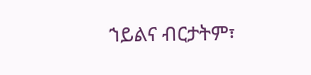ኀይልና ብርታትም፣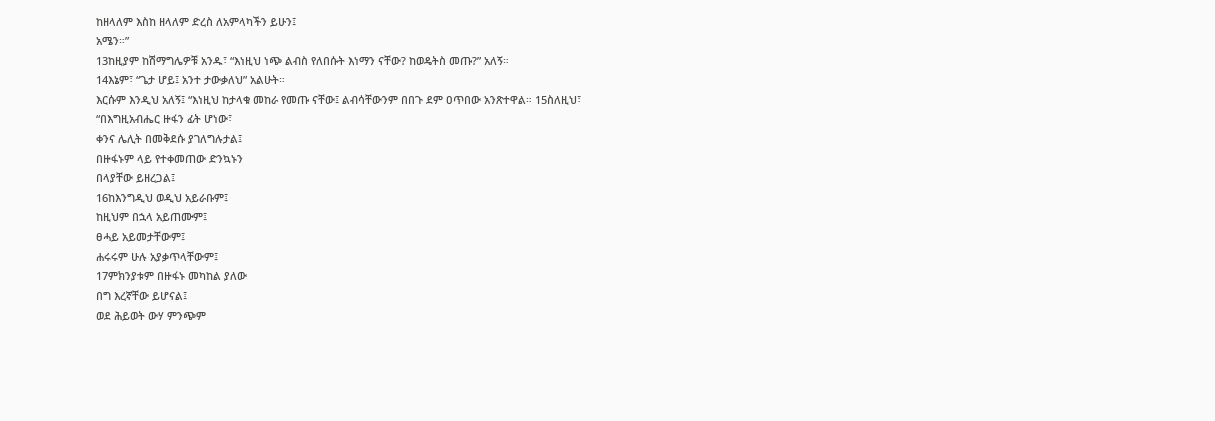ከዘላለም እስከ ዘላለም ድረስ ለአምላካችን ይሁን፤
አሜን።”
13ከዚያም ከሽማግሌዎቹ አንዱ፣ “እነዚህ ነጭ ልብስ የለበሱት እነማን ናቸው? ከወዴትስ መጡ?” አለኝ።
14እኔም፣ “ጌታ ሆይ፤ አንተ ታውቃለህ” አልሁት።
እርሱም እንዲህ አለኝ፤ “እነዚህ ከታላቁ መከራ የመጡ ናቸው፤ ልብሳቸውንም በበጉ ደም ዐጥበው አንጽተዋል። 15ስለዚህ፣
“በእግዚአብሔር ዙፋን ፊት ሆነው፣
ቀንና ሌሊት በመቅደሱ ያገለግሉታል፤
በዙፋኑም ላይ የተቀመጠው ድንኳኑን
በላያቸው ይዘረጋል፤
16ከእንግዲህ ወዲህ አይራቡም፤
ከዚህም በኋላ አይጠሙም፤
ፀሓይ አይመታቸውም፤
ሐሩሩም ሁሉ አያቃጥላቸውም፤
17ምክንያቱም በዙፋኑ መካከል ያለው
በግ እረኛቸው ይሆናል፤
ወደ ሕይወት ውሃ ምንጭም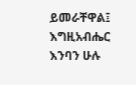ይመራቸዋል፤
እግዚአብሔር እንባን ሁሉ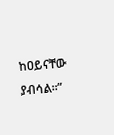ከዐይናቸው ያብሳል።”